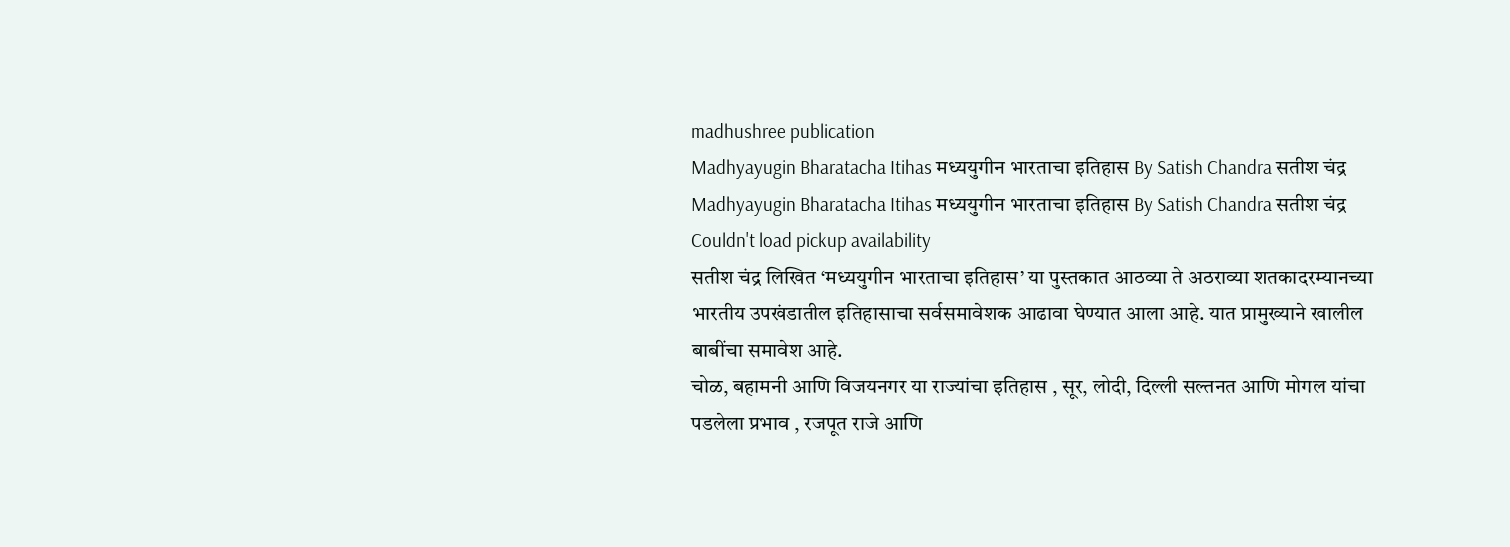madhushree publication
Madhyayugin Bharatacha Itihas मध्ययुगीन भारताचा इतिहास By Satish Chandra सतीश चंद्र
Madhyayugin Bharatacha Itihas मध्ययुगीन भारताचा इतिहास By Satish Chandra सतीश चंद्र
Couldn't load pickup availability
सतीश चंद्र लिखित ‘मध्ययुगीन भारताचा इतिहास’ या पुस्तकात आठव्या ते अठराव्या शतकादरम्यानच्या भारतीय उपखंडातील इतिहासाचा सर्वसमावेशक आढावा घेण्यात आला आहे. यात प्रामुख्याने खालील बाबींचा समावेश आहे.
चोळ, बहामनी आणि विजयनगर या राज्यांचा इतिहास , सूर, लोदी, दिल्ली सल्तनत आणि मोगल यांचा पडलेला प्रभाव , रजपूत राजे आणि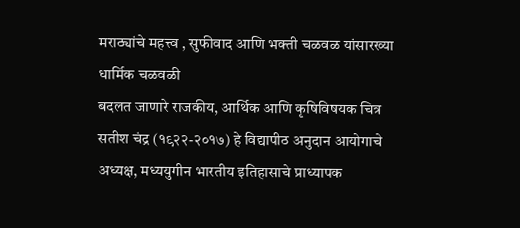मराठ्यांचे महत्त्व , सुफीवाद आणि भक्ती चळवळ यांसारख्या धार्मिक चळवळी
बदलत जाणारे राजकीय, आर्थिक आणि कृषिविषयक चित्र
सतीश चंद्र (१९२२-२०१७) हे विद्यापीठ अनुदान आयोगाचे अध्यक्ष, मध्ययुगीन भारतीय इतिहासाचे प्राध्यापक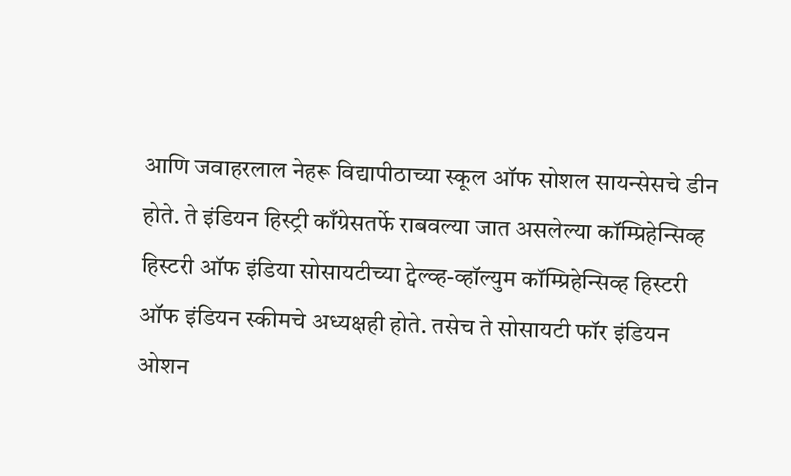आणि जवाहरलाल नेहरू विद्यापीठाच्या स्कूल ऑफ सोशल सायन्सेसचे डीन होते. ते इंडियन हिस्ट्री काँग्रेसतर्फे राबवल्या जात असलेल्या कॉम्प्रिहेन्सिव्ह हिस्टरी ऑफ इंडिया सोसायटीच्या ट्वेल्व्ह-व्हॉल्युम कॉम्प्रिहेन्सिव्ह हिस्टरी ऑफ इंडियन स्कीमचे अध्यक्षही होते. तसेच ते सोसायटी फॉर इंडियन ओशन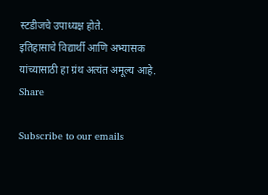स्टडीजचे उपाध्यक्ष होते.
इतिहासाचे विद्यार्थी आणि अभ्यासक यांच्यासाठी हा ग्रंथ अत्यंत अमूल्य आहे.
Share

Subscribe to our emails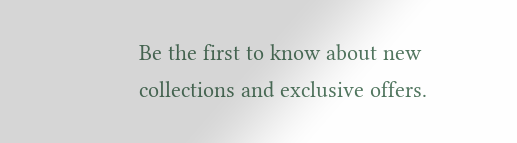Be the first to know about new collections and exclusive offers.